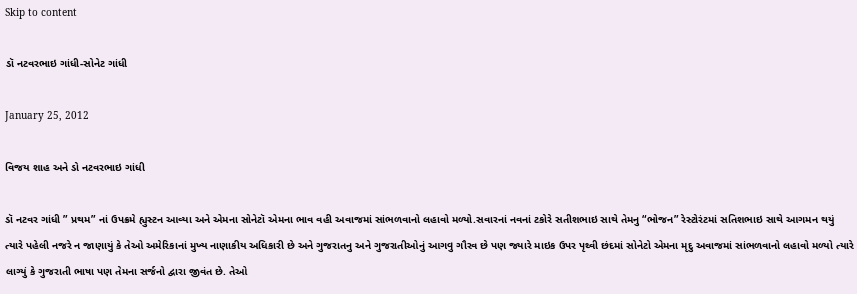Skip to content

ડૉ નટવરભાઇ ગાંધી-સોનેટ ગાંધી

January 25, 2012

વિજય શાહ અને ડો નટવરભાઇ ગાંધી

ડૉ નટવર ગાંધી ” પ્રથમ” નાં ઉપક્રમે હ્યુસ્ટન આવ્યા અને એમના સોનેટૉ એમના ભાવ વહી અવાજમાં સાંભળવાનો લહાવો મળ્યો.સવારનાં નવનાં ટકોરે સતીશભાઇ સાથે તેમનુ “ભોજન” રેસ્ટોરંટમાં સતિશભાઇ સાથે આગમન થયું ત્યારે પહેલી નજરે ન જાણાયું કે તેઓ અમેરિકાનાં મુખ્ય નાણાકીય અધિકારી છે અને ગુજરાતનુ અને ગુજરાતીઓનું આગવુ ગૌરવ છે પણ જ્યારે માઇક ઉપર પૃથ્વી છંદમાં સોનેટો એમના મૃદુ અવાજમાં સાંભળવાનો લહાવો મળ્યો ત્યારે લાગ્યું કે ગુજરાતી ભાષા પણ તેમના સર્જનો દ્વારા જીવંત છે. તેઓ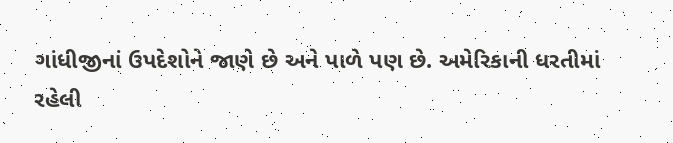ગાંધીજીનાં ઉપદેશોને જાણે છે અને પાળે પણ છે. અમેરિકાની ધરતીમાં રહેલી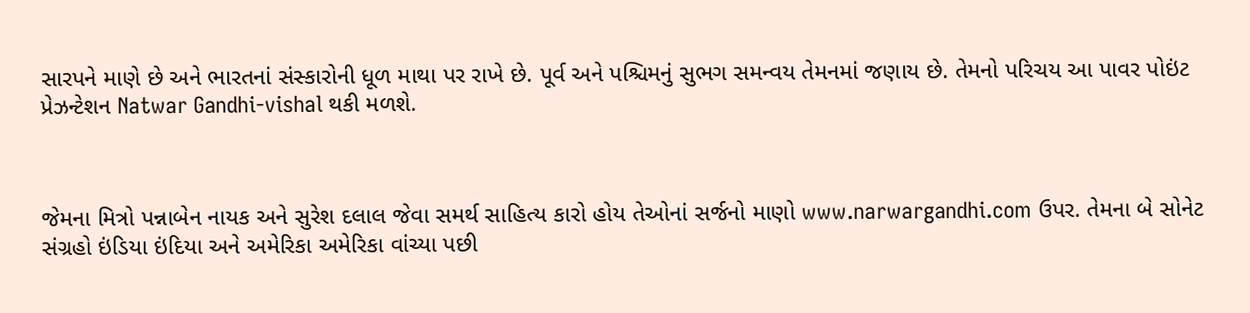સારપને માણે છે અને ભારતનાં સંસ્કારોની ધૂળ માથા પર રાખે છે. પૂર્વ અને પશ્ચિમનું સુભગ સમન્વય તેમનમાં જણાય છે. તેમનો પરિચય આ પાવર પોઇંટ પ્રેઝન્ટેશન Natwar Gandhi-vishal થકી મળશે.



જેમના મિત્રો પન્નાબેન નાયક અને સુરેશ દલાલ જેવા સમર્થ સાહિત્ય કારો હોય તેઓનાં સર્જનો માણો www.narwargandhi.com ઉપર. તેમના બે સોનેટ સંગ્રહો ઇંડિયા ઇંદિયા અને અમેરિકા અમેરિકા વાંચ્યા પછી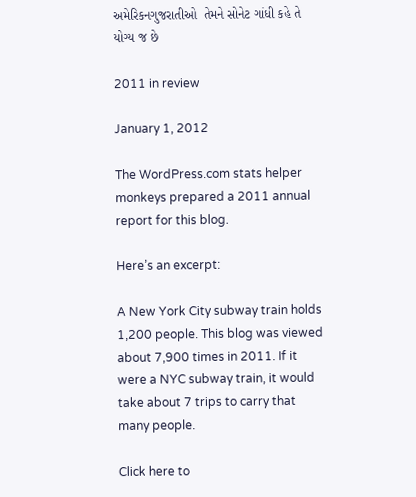અમેરિકનગુજરાતીઓ  તેમને સોનેટ ગાંધી કહે તે યોગ્ય જ છે

2011 in review

January 1, 2012

The WordPress.com stats helper monkeys prepared a 2011 annual report for this blog.

Here’s an excerpt:

A New York City subway train holds 1,200 people. This blog was viewed about 7,900 times in 2011. If it were a NYC subway train, it would take about 7 trips to carry that many people.

Click here to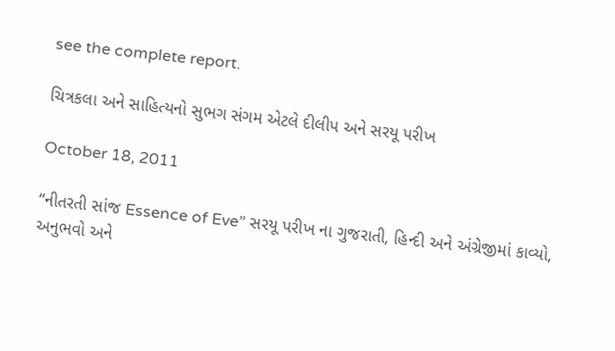see the complete report.

ચિત્રકલા અને સાહિત્યનો સુભગ સંગમ એટલે દીલીપ અને સરયૂ પરીખ

October 18, 2011

“નીતરતી સાંજ Essence of Eve” સરયૂ પરીખ ના ગુજરાતી, હિન્દી અને અંગ્રેજીમાં કાવ્યો, અનુભવો અને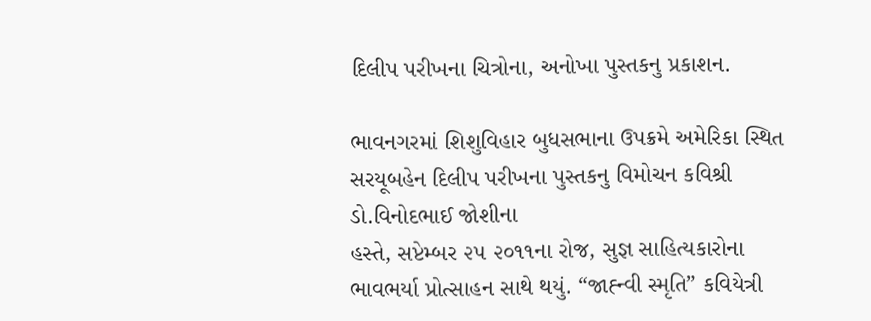દિલીપ પરીખના ચિત્રોના, અનોખા પુસ્તકનુ પ્રકાશન.

ભાવનગરમાં શિશુવિહાર બુધસભાના ઉપક્રમે અમેરિકા સ્થિત સરયૂબહેન દિલીપ પરીખના પુસ્તકનુ વિમોચન કવિશ્રી ડો.વિનોદભાઈ જોશીના
હસ્તે, સપ્ટેમ્બર ૨૫ ૨૦૧૧ના રોજ, સુજ્ઞ સાહિત્યકારોના ભાવભર્યા પ્રોત્સાહન સાથે થયું. “જાહ્ન્વી સ્મૃતિ” કવિયેત્રી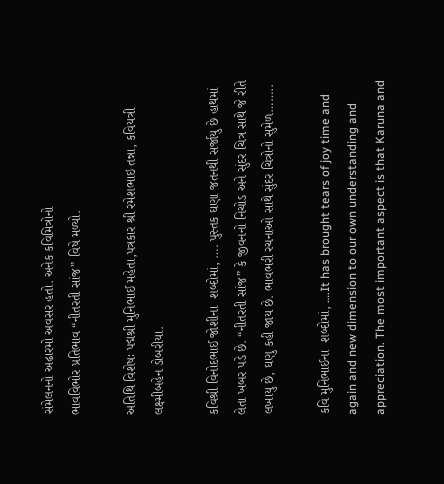સંમેલનનો અઢારમો અવસર હતો. અનેક કવિમિત્રોનો
ભાવવિભોર પ્રતિભાવ “નીતરતી સાંજ” વિષે મળ્યો.

અતિથિ વિશેષઃ પદ્મશ્રી મુનિભાઈ મહેતા,પત્રકાર શ્રી રમેશભાઇ તન્ના, કવિયત્રી લક્ષ્મીબહેન ડોબરીયા.

કવિશ્રી વિનોદભાઈ જોશીના  શબ્દોમાં, …. પુસ્તક ઘણા જતનથી સર્જાયુ છે હાથમાં લેતા ખબર પડે છે. “નીતરતી સાંજ” કે જીવનનો નિચોડ અને સુંદર ચિત્ર સાથે જે રીતે લખાયુ છે, ઘણુ કહી જાય છે. ભાવભરી રચનાઓ સાથે સુંદર ચિત્રોનો સુમેળ……..

કવિ મુનિભાઈના  શબ્દોમાં, ….It has brought tears of joy time and again and new dimension to our own understanding and appreciation. The most important aspect is that Karuna and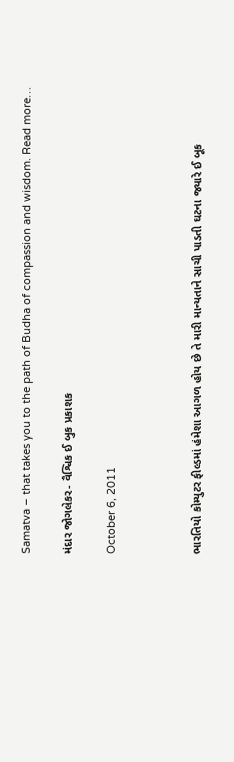Samatva – that takes you to the path of Budha of compassion and wisdom. Read more…

મંદાર જોગલેકર- વૈશ્વિક ઈ બુક પ્રકાશક

October 6, 2011



ભારતિયો કોમ્યુટર ફીલ્ડમાં હંમેશા આગળ હોય છે તે મારી માન્યતાને સાચી પાડતી ઘટના જ્યારે ઈ બૂક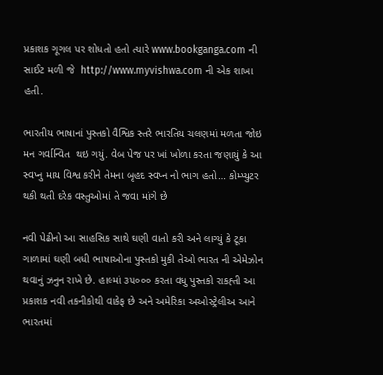પ્રકાશક ગૂગલ પર શોધતો હતો ત્યારે www.bookganga.com ની સાઈટ મળી જે  http://www.myvishwa.com ની એક શાખા હતી.

ભારતીય ભાષાનાં પુસ્તકો વૈશ્વિક સ્તરે ભારતિય ચલણમાં મળતા જોઇ મન ગર્વાન્વિત  થઇ ગયું. વેબ પેજ પર ખાં ખોળા કરતા જણાયું કે આ સ્વપ્નુ માય વિશ્વ કરીને તેમના બૃહદ સ્વપ્ન નો ભાગ હતો… કોમ્પ્યુટર થકી થતી દરેક વસ્તુઓમાં તે જવા માંગે છે

નવી પેઢીનો આ સાહસિક સાથે ઘણી વાતો કરી અને લાગ્યું કે ટૂકા ગાળામાં ઘણી બધી ભાષાઓના પુસ્તકો મુકી તેઓ ભારત ની એમેઝોન થવાનું ઝનુન રાખે છે. હાલ્માં ૩૫૦૦૦ કરતા વધુ પુસ્તકો રાકહ્તી આ પ્રકાશક નવી તકનીકોથી વાકેફ છે અને અમેરિકા અઓસ્ટ્રેલીઅ આને ભારતમાં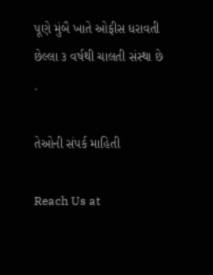પૂણે મુંબૈ ખાતે ઓફીસ ધરાવતી છેલ્લા ૩ વર્ષથી ચાલતી સંસ્થા છે .

તેઓની સંપર્ક માહિતી

Reach Us at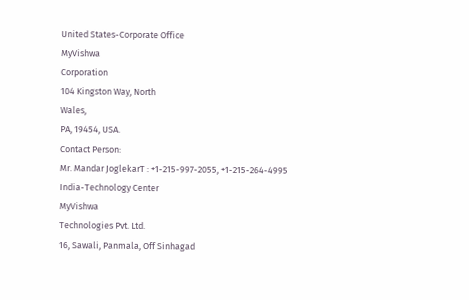United States-Corporate Office
MyVishwa
Corporation
104 Kingston Way, North
Wales,
PA, 19454, USA.
Contact Person:
Mr. Mandar JoglekarT : +1-215-997-2055, +1-215-264-4995
India-Technology Center
MyVishwa
Technologies Pvt. Ltd.
16, Sawali, Panmala, Off Sinhagad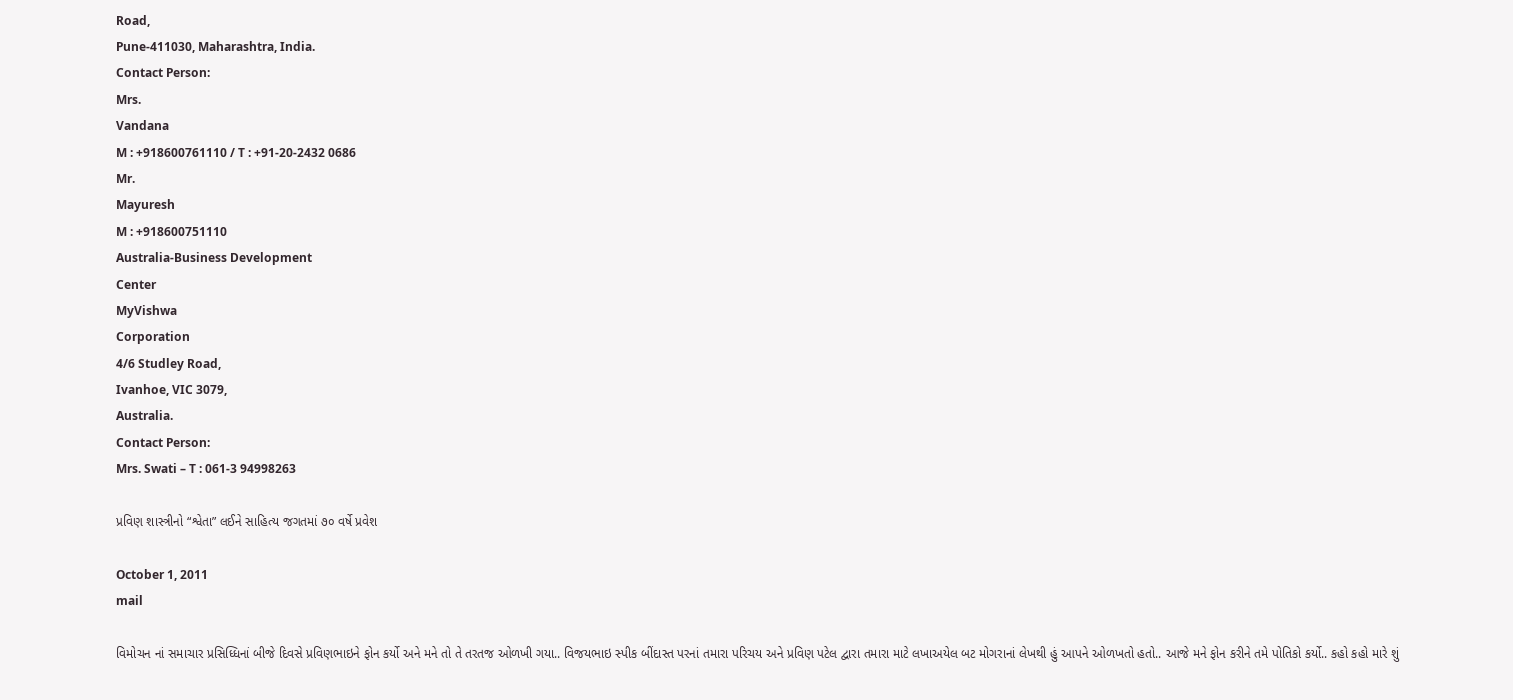Road,
Pune-411030, Maharashtra, India.
Contact Person:
Mrs.
Vandana
M : +918600761110 / T : +91-20-2432 0686
Mr.
Mayuresh
M : +918600751110
Australia-Business Development
Center
MyVishwa
Corporation
4/6 Studley Road,
Ivanhoe, VIC 3079,
Australia.
Contact Person:
Mrs. Swati – T : 061-3 94998263

પ્રવિણ શાસ્ત્રીનો “શ્વેતા” લઈને સાહિત્ય જગતમાં ૭૦ વર્ષે પ્રવેશ

October 1, 2011
mail

વિમોચન નાં સમાચાર પ્રસિધ્ધિનાં બીજે દિવસે પ્રવિણભાઇને ફોન કર્યો અને મને તો તે તરતજ ઓળખી ગયા.. વિજયભાઇ સ્પીક બીંદાસ્ત પરનાં તમારા પરિચય અને પ્રવિણ પટેલ દ્વારા તમારા માટે લખાઅયેલ બટ મોગરાનાં લેખથી હું આપને ઓળખતો હતો.. આજે મને ફોન કરીને તમે પોતિકો કર્યો.. કહો કહો મારે શું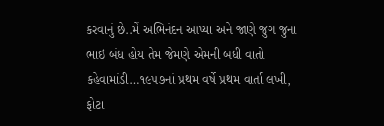કરવાનું છે..મેં અભિનંદન આપ્યા અને જાણે જુગ જુના ભાઇ બંધ હોય તેમ જેમણે એમની બધી વાતો કહેવામાંડી…૧૯૫૭નાં પ્રથમ વર્ષે પ્રથમ વાર્તા લખી, ફોટા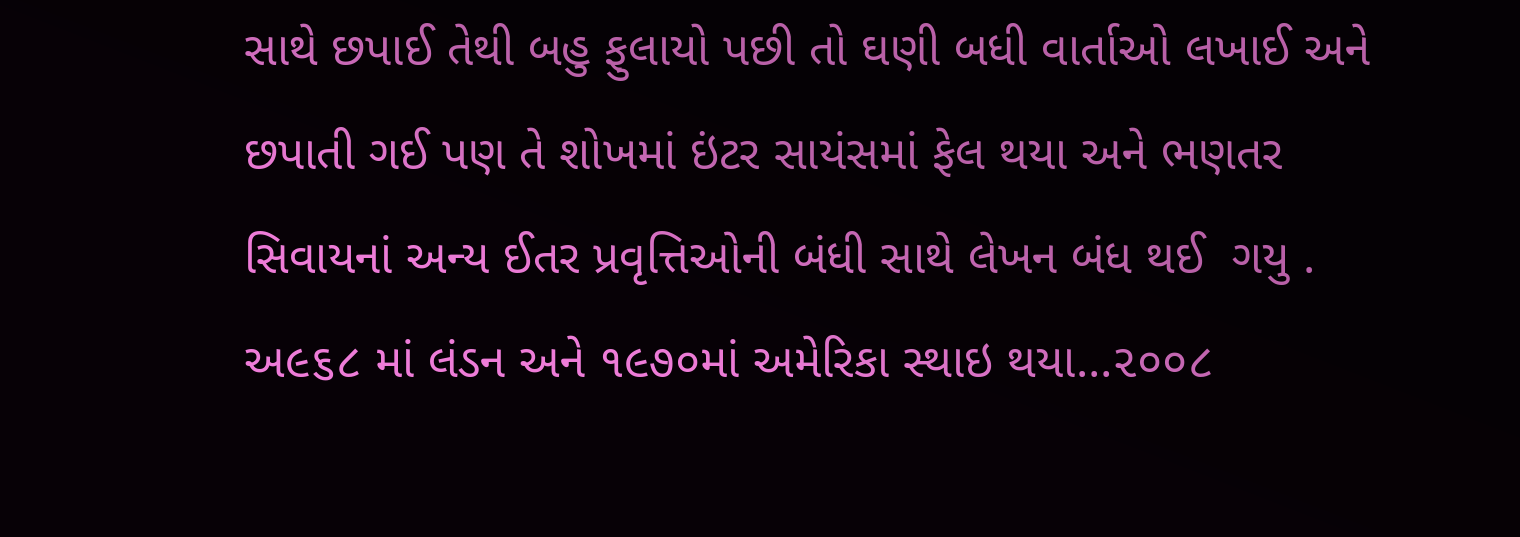સાથે છપાઈ તેથી બહુ ફુલાયો પછી તો ઘણી બધી વાર્તાઓ લખાઈ અને છપાતી ગઈ પણ તે શોખમાં ઇંટર સાયંસમાં ફેલ થયા અને ભણતર સિવાયનાં અન્ય ઈતર પ્રવૃત્તિઓની બંધી સાથે લેખન બંધ થઈ  ગયુ . અ૯૬૮ માં લંડન અને ૧૯૭૦માં અમેરિકા સ્થાઇ થયા…૨૦૦૮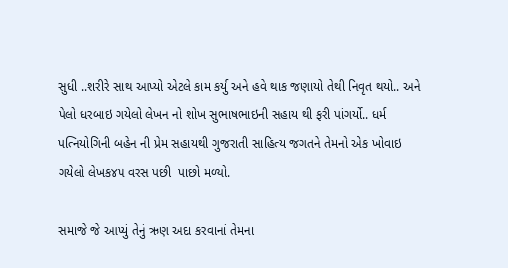સુધી ..શરીરે સાથ આપ્યો એટલે કામ કર્યુ અને હવે થાક જણાયો તેથી નિવૃત થયો.. અને પેલો ધરબાઇ ગયેલો લેખન નો શોખ સુભાષભાઇની સહાય થી ફરી પાંગર્યો.. ધર્મ પત્નિયોગિની બહેન ની પ્રેમ સહાયથી ગુજરાતી સાહિત્ય જગતને તેમનો એક ખોવાઇ ગયેલો લેખક૪૫ વરસ પછી  પાછો મળ્યો.

સમાજે જે આપ્યું તેનું ઋણ અદા કરવાનાં તેમના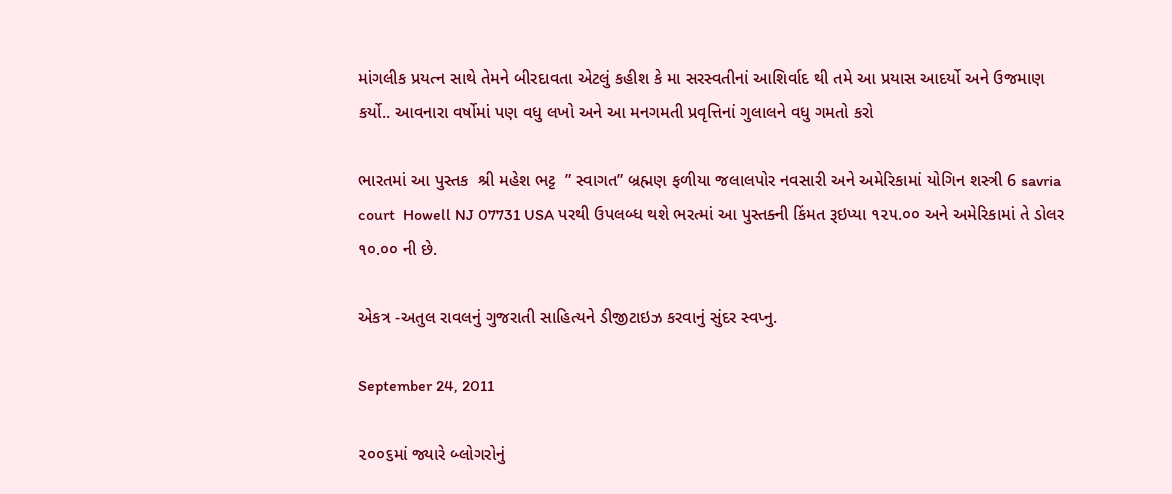માંગલીક પ્રયત્ન સાથે તેમને બીરદાવતા એટલું કહીશ કે મા સરસ્વતીનાં આશિર્વાદ થી તમે આ પ્રયાસ આદર્યો અને ઉજમાણ કર્યો.. આવનારા વર્ષોમાં પણ વધુ લખો અને આ મનગમતી પ્રવૃત્તિનાં ગુલાલને વધુ ગમતો કરો

ભારતમાં આ પુસ્તક  શ્રી મહેશ ભટ્ટ  ” સ્વાગત” બ્રહ્મણ ફળીયા જલાલપોર નવસારી અને અમેરિકામાં યોગિન શસ્ત્રી 6 savria court  Howell NJ 07731 USA પરથી ઉપલબ્ધ થશે ભરત્માં આ પુસ્તક્ની કિંમત રૂઇપ્યા ૧૨૫.૦૦ અને અમેરિકામાં તે ડોલર ૧૦.૦૦ ની છે.

એકત્ર -અતુલ રાવલનું ગુજરાતી સાહિત્યને ડીજીટાઇઝ કરવાનું સુંદર સ્વપ્નુ.

September 24, 2011

૨૦૦૬માં જ્યારે બ્લોગરોનું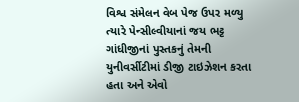વિશ્વ સંમેલન વેબ પેજ ઉપર મળ્યુ ત્યારે પેન્સીલ્વીયાનાં જય ભટ્ટ ગાંધીજીનાં પુસ્તકનું તેમની યુનીવર્સીટીમાં ડીજી ટાઇઝેશન કરતા હતા અને એવો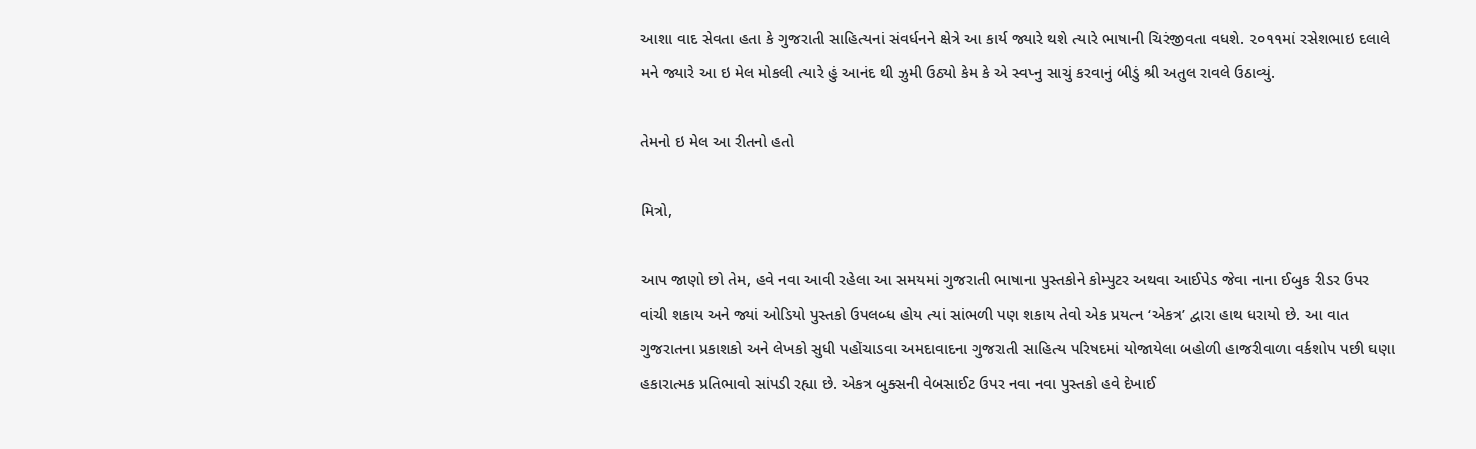આશા વાદ સેવતા હતા કે ગુજરાતી સાહિત્યનાં સંવર્ધનને ક્ષેત્રે આ કાર્ય જ્યારે થશે ત્યારે ભાષાની ચિરંજીવતા વધશે. ૨૦૧૧માં રસેશભાઇ દલાલે મને જ્યારે આ ઇ મેલ મોકલી ત્યારે હું આનંદ થી ઝુમી ઉઠ્યો કેમ કે એ સ્વપ્નુ સાચું કરવાનું બીડું શ્રી અતુલ રાવલે ઉઠાવ્યું.

તેમનો ઇ મેલ આ રીતનો હતો

મિત્રો,

આપ જાણો છો તેમ, હવે નવા આવી રહેલા આ સમયમાં ગુજરાતી ભાષાના પુસ્તકોને કોમ્પુટર અથવા આઈપેડ જેવા નાના ઈબુક રીડર ઉપર વાંચી શકાય અને જ્યાં ઓડિયો પુસ્તકો ઉપલબ્ધ હોય ત્યાં સાંભળી પણ શકાય તેવો એક પ્રયત્ન ‘એકત્ર’ દ્વારા હાથ ધરાયો છે. આ વાત ગુજરાતના પ્રકાશકો અને લેખકો સુધી પહોંચાડવા અમદાવાદના ગુજરાતી સાહિત્ય પરિષદમાં યોજાયેલા બહોળી હાજરીવાળા વર્કશોપ પછી ઘણા હકારાત્મક પ્રતિભાવો સાંપડી રહ્યા છે. એકત્ર બુક્સની વેબસાઈટ ઉપર નવા નવા પુસ્તકો હવે દેખાઈ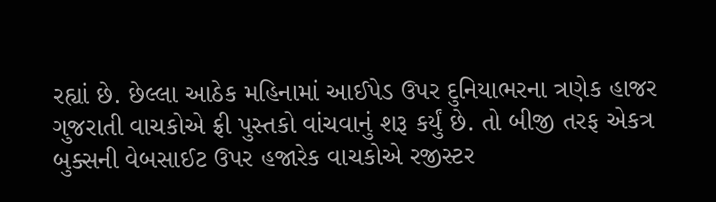રહ્યાં છે. છેલ્લા આઠેક મહિનામાં આઈપેડ ઉપર દુનિયાભરના ત્રણેક હાજર ગુજરાતી વાચકોએ ફ્રી પુસ્તકો વાંચવાનું શરૂ કર્યું છે. તો બીજી તરફ એકત્ર બુક્સની વેબસાઈટ ઉપર હજારેક વાચકોએ રજીસ્ટર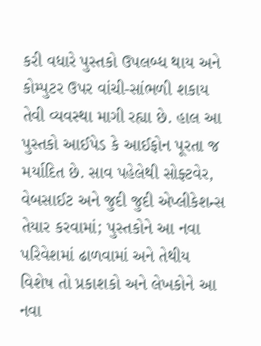કરી વધારે પુસ્તકો ઉપલબ્ધ થાય અને કોમ્પુટર ઉપર વાંચી-સાંભળી શકાય તેવી વ્યવસ્થા માગી રહ્યા છે. હાલ આ પુસ્તકો આઈપેડ કે આઈફોન પૂરતા જ મર્યાદિત છે. સાવ પહેલેથી સોફ્ટવેર, વેબસાઈટ અને જુદી જુદી એપ્લીકેશન્સ તેયાર કરવામાં; પુસ્તકોને આ નવા પરિવેશમાં ઢાળવામાં અને તેથીય વિશેષ તો પ્રકાશકો અને લેખકોને આ નવા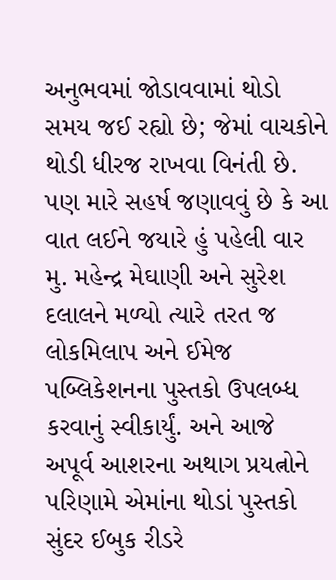અનુભવમાં જોડાવવામાં થોડો સમય જઈ રહ્યો છે; જેમાં વાચકોને થોડી ધીરજ રાખવા વિનંતી છે. પણ મારે સહર્ષ જણાવવું છે કે આ વાત લઈને જયારે હું પહેલી વાર મુ. મહેન્દ્ર મેઘાણી અને સુરેશ દલાલને મળ્યો ત્યારે તરત જ લોકમિલાપ અને ઈમેજ પબ્લિકેશનના પુસ્તકો ઉપલબ્ધ કરવાનું સ્વીકાર્યું. અને આજે અપૂર્વ આશરના અથાગ પ્રયત્નોને પરિણામે એમાંના થોડાં પુસ્તકો સુંદર ઈબુક રીડરે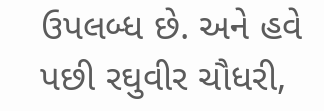ઉપલબ્ધ છે. અને હવે પછી રઘુવીર ચૌધરી,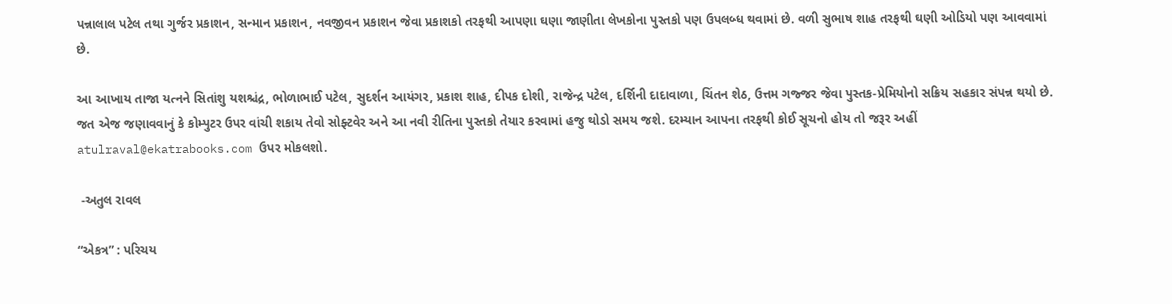પન્નાલાલ પટેલ તથા ગુર્જર પ્રકાશન, સન્માન પ્રકાશન, નવજીવન પ્રકાશન જેવા પ્રકાશકો તરફથી આપણા ઘણા જાણીતા લેખકોના પુસ્તકો પણ ઉપલબ્ધ થવામાં છે. વળી સુભાષ શાહ તરફથી ઘણી ઓડિયો પણ આવવામાં છે.

આ આખાય તાજા યત્નને સિતાંશુ યશશ્ચંદ્ર, ભોળાભાઈ પટેલ, સુદર્શન આયંગર, પ્રકાશ શાહ, દીપક દોશી, રાજેન્દ્ર પટેલ, દર્શિની દાદાવાળા, ચિંતન શેઠ, ઉત્તમ ગજ્જર જેવા પુસ્તક-પ્રેમિયોનો સક્રિય સહકાર સંપન્ન થયો છે. જત એજ જણાવવાનું કે કોમ્પુટર ઉપર વાંચી શકાય તેવો સોફ્ટવેર અને આ નવી રીતિના પુસ્તકો તેયાર કરવામાં હજુ થોડો સમય જશે. દરમ્યાન આપના તરફથી કોઈ સૂચનો હોય તો જરૂર અહીં atulraval@ekatrabooks.com ઉપર મોકલશો.

 -અતુલ રાવલ

“એકત્ર” : પરિચય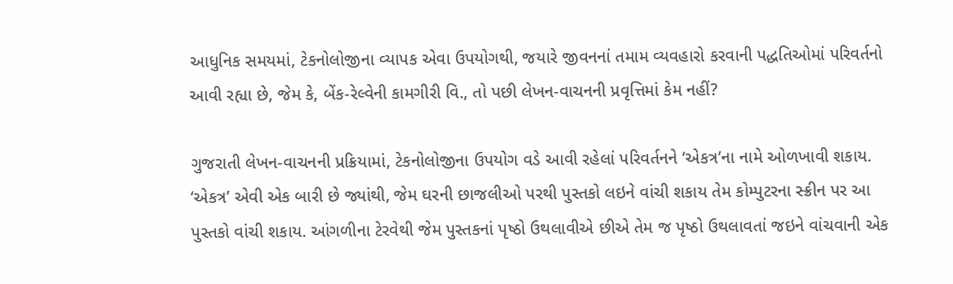આધુનિક સમયમાં, ટેકનોલોજીના વ્યાપક એવા ઉપયોગથી, જયારે જીવનનાં તમામ વ્યવહારો કરવાની પદ્ધતિઓમાં પરિવર્તનો આવી રહ્યા છે, જેમ કે, બેંક-રેલ્વેની કામગીરી વિ., તો પછી લેખન-વાચનની પ્રવૃત્તિમાં કેમ નહીં?

ગુજરાતી લેખન-વાચનની પ્રક્રિયામાં, ટેકનોલોજીના ઉપયોગ વડે આવી રહેલાં પરિવર્તનને ‘એકત્ર’ના નામે ઓળખાવી શકાય. ‘એકત્ર’ એવી એક બારી છે જ્યાંથી, જેમ ઘરની છાજલીઓ પરથી પુસ્તકો લઇને વાંચી શકાય તેમ કોમ્પુટરના સ્ક્રીન પર આ પુસ્તકો વાંચી શકાય. આંગળીના ટેરવેથી જેમ પુસ્તકનાં પૃષ્ઠો ઉથલાવીએ છીએ તેમ જ પૃષ્ઠો ઉથલાવતાં જઇને વાંચવાની એક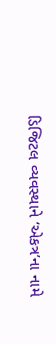ડિજિટલ વ્યવસ્થાને ‘એકત્ર’ના નામે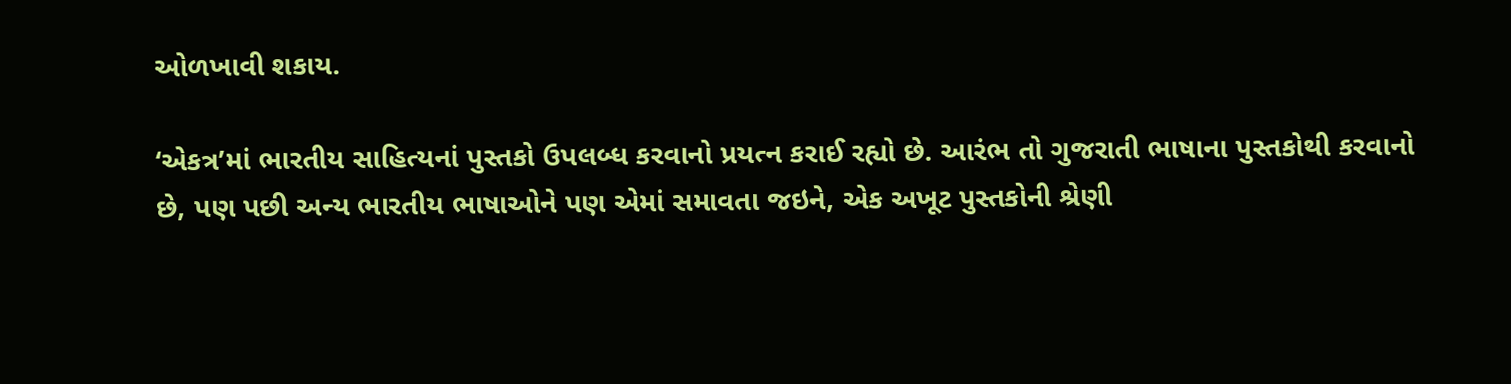ઓળખાવી શકાય.

‘એકત્ર’માં ભારતીય સાહિત્યનાં પુસ્તકો ઉપલબ્ધ કરવાનો પ્રયત્ન કરાઈ રહ્યો છે. આરંભ તો ગુજરાતી ભાષાના પુસ્તકોથી કરવાનો છે, પણ પછી અન્ય ભારતીય ભાષાઓને પણ એમાં સમાવતા જઇને, એક અખૂટ પુસ્તકોની શ્રેણી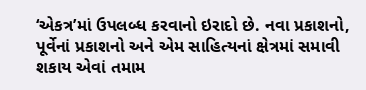‘એકત્ર’માં ઉપલબ્ધ કરવાનો ઇરાદો છે. નવા પ્રકાશનો, પૂર્વેનાં પ્રકાશનો અને એમ સાહિત્યનાં ક્ષેત્રમાં સમાવી શકાય એવાં તમામ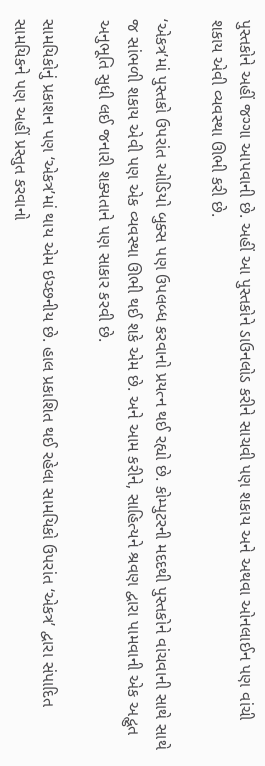પુસ્તકોને અહીં જગ્ગા આપવાની છે. અહીં આ પુસ્તકોને ડાઉનલોડ કરીને સાચવી પણ શકાય અને અથવા ઓનલાઈન પણ વાંચી શકાય એવી વ્યવસ્થા ઊભી કરી છે.

‘એકત્ર’માં પુસ્તકો ઉપરાંત ઓડિયો બુક્સ પણ ઉપલબ્ધ કરવાનો પ્રયત્ન થઈ રહ્યો છે. કોમ્પુટરની મદદથી પુસ્તકોને વાંચવાની સાથે સાથે જ સાંભળી શકાય એવી પણ એક વ્યવસ્થા ઊભી થઈ શકે એમ છે. અને આમ કરીને, સાહિત્યને શ્રવણ દ્વારા પામવાની એક અદ્ભુત અનુભૂતિ સુધી લઈ જનારી શક્યતાને પણ સાકાર કરવી છે.

સામયિકોનું પ્રકાશન પણ ‘એકત્ર’માં થાય એમ ઇચ્છનીય છે. હાલ પ્રકાશિત થઈ રહેલા સામયિકો ઉપરાંત ‘એકત્ર’ દ્વારા સંપાદિત સામયિકને પણ અહીં પ્રસ્તુત કરવાનો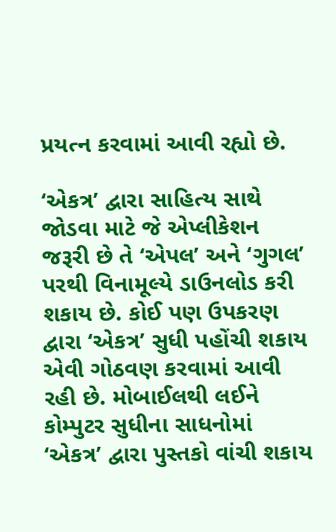પ્રયત્ન કરવામાં આવી રહ્યો છે.

‘એકત્ર’ દ્વારા સાહિત્ય સાથે જોડવા માટે જે એપ્લીકેશન જરૂરી છે તે ‘એપલ’ અને ‘ગુગલ’ પરથી વિનામૂલ્યે ડાઉનલોડ કરી શકાય છે. કોઈ પણ ઉપકરણ દ્વારા ‘એકત્ર’ સુધી પહોંચી શકાય એવી ગોઠવણ કરવામાં આવી રહી છે. મોબાઈલથી લઈને કોમ્પુટર સુધીના સાધનોમાં ‘એકત્ર’ દ્વારા પુસ્તકો વાંચી શકાય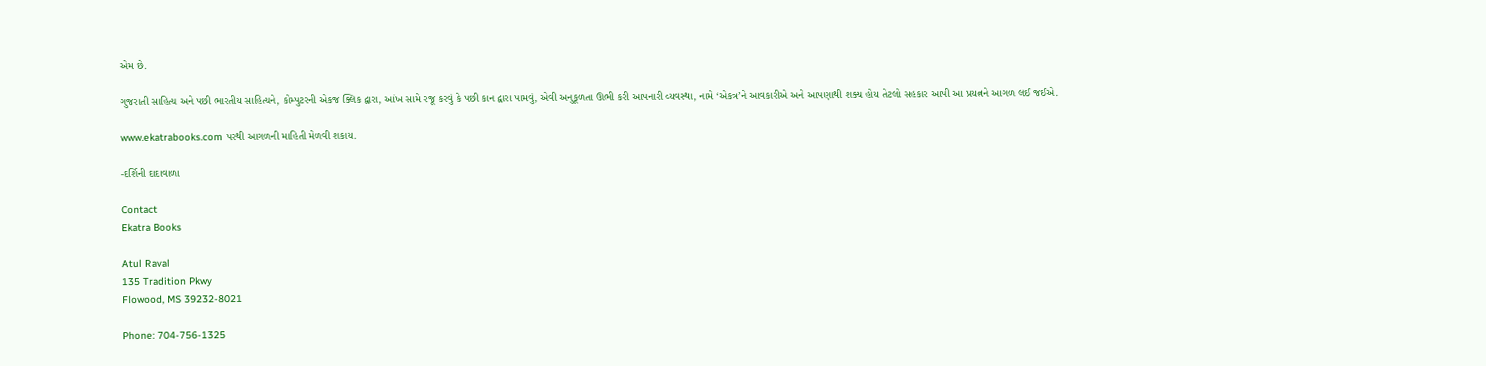એમ છે.

ગુજરાતી સાહિત્ય અને પછી ભારતીય સાહિત્યને, કોમ્પુટરની એકજ ક્લિક દ્વારા, આંખ સામે રજૂ કરવું કે પછી કાન દ્વારા પામવું, એવી અનુકૂળતા ઊભી કરી આપનારી વ્યવસ્થા, નામે ‘એકત્ર’ને આવકારીએ અને આપણાથી શક્ય હોય તેટલો સહકાર આપી આ પ્રયત્નને આગળ લઈ જઈએ.

www.ekatrabooks.com પરથી આગળની માહિતી મેળવી શકાય.

-દર્શિની દાદાવાળા

Contact
Ekatra Books

Atul Raval
135 Tradition Pkwy
Flowood, MS 39232-8021

Phone: 704-756-1325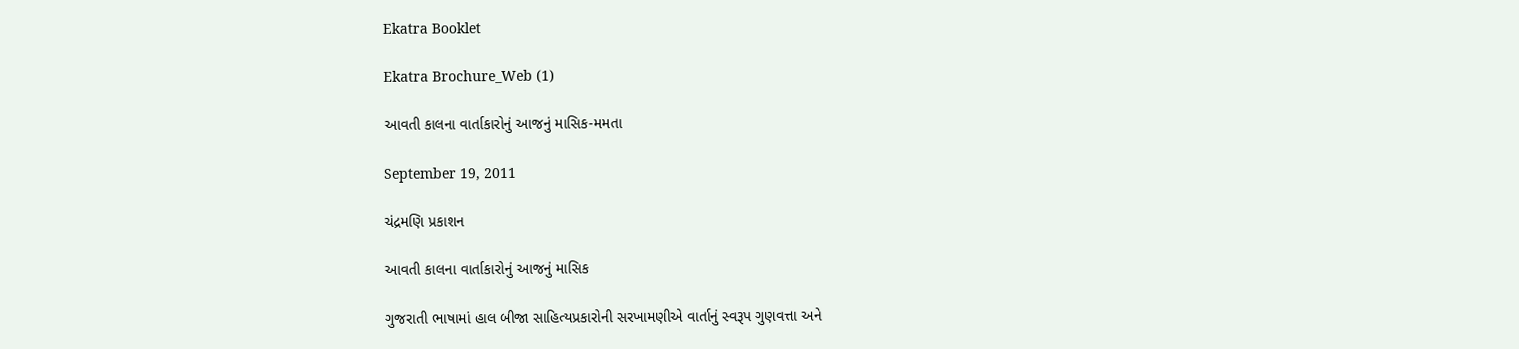Ekatra Booklet

Ekatra Brochure_Web (1)

આવતી કાલના વાર્તાકારોનું આજનું માસિક-મમતા

September 19, 2011

ચંદ્રમણિ પ્રકાશન

આવતી કાલના વાર્તાકારોનું આજનું માસિક

ગુજરાતી ભાષામાં હાલ બીજા સાહિત્યપ્રકારોની સરખામણીએ વાર્તાનું સ્વરૂપ ગુણવત્તા અને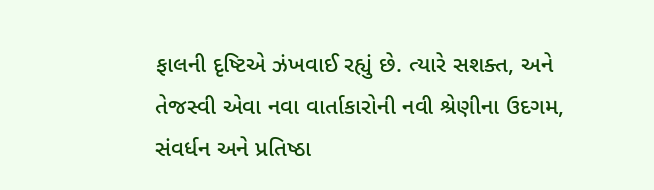ફાલની દૃષ્ટિએ ઝંખવાઈ રહ્યું છે. ત્યારે સશક્ત, અને તેજસ્વી એવા નવા વાર્તાકારોની નવી શ્રેણીના ઉદગમ, સંવર્ધન અને પ્રતિષ્ઠા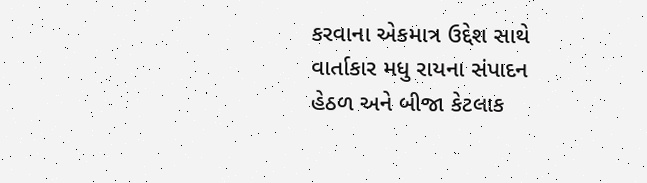કરવાના એકમાત્ર ઉદ્દેશ સાથે વાર્તાકાર મધુ રાયના સંપાદન હેઠળ અને બીજા કેટલાક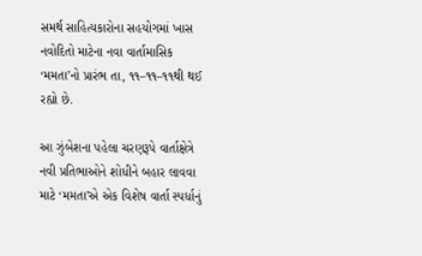સમર્થ સાહિત્યકારોના સહયોગમાં ખાસ નવોદિતો માટેના નવા વાર્તામાસિક ‘મમતા’નો પ્રારંભ તા, ૧૧–૧૧–૧૧થી થઈ રહ્યો છે.

આ ઝુંબેશના પહેલા ચરણરૂપે વાર્તાક્ષેત્રે નવી પ્રતિભાઓને શોધીને બહાર લાવવા માટે ‘મમતા’એ એક વિશેષ વાર્તા સ્પર્ધાનું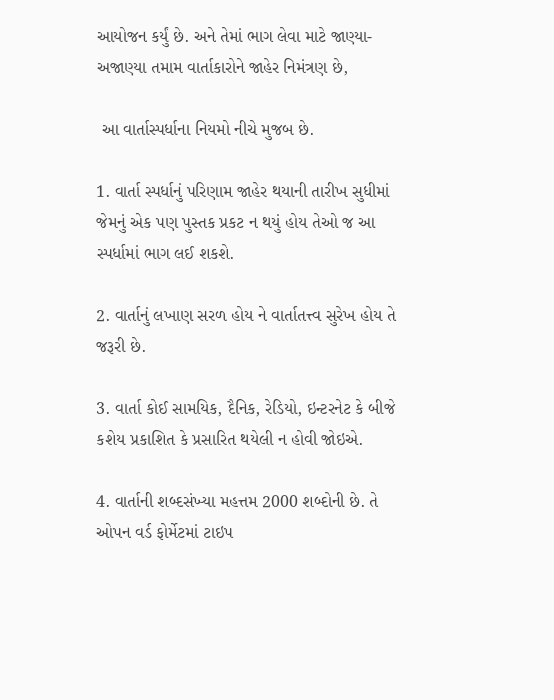આયોજન કર્યું છે. અને તેમાં ભાગ લેવા માટે જાણ્યા-અજાણ્યા તમામ વાર્તાકારોને જાહેર નિમંત્રણ છે,

 આ વાર્તાસ્પર્ધાના નિયમો નીચે મુજબ છે.

1. વાર્તા સ્પર્ધાનું પરિણામ જાહેર થયાની તારીખ સુધીમાં જેમનું એક પણ પુસ્તક પ્રકટ ન થયું હોય તેઓ જ આ સ્પર્ધામાં ભાગ લઈ શકશે.

2. વાર્તાનું લખાણ સરળ હોય ને વાર્તાતત્ત્વ સુરેખ હોય તે જરૂરી છે.

3. વાર્તા કોઈ સામયિક, દૈનિક, રેડિયો, ઇન્ટરનેટ કે બીજે કશેય પ્રકાશિત કે પ્રસારિત થયેલી ન હોવી જોઇએ.

4. વાર્તાની શબ્દસંખ્યા મહત્તમ 2000 શબ્દોની છે. તે ઓપન વર્ડ ફોર્મેટમાં ટાઇપ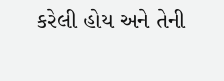કરેલી હોય અને તેની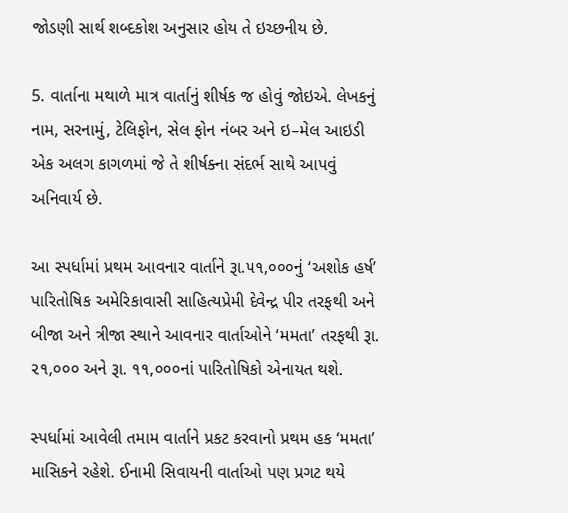જોડણી સાર્થ શબ્દકોશ અનુસાર હોય તે ઇચ્છનીય છે.

5. વાર્તાના મથાળે માત્ર વાર્તાનું શીર્ષક જ હોવું જોઇએ. લેખકનું નામ, સરનામું, ટેલિફોન, સેલ ફોન નંબર અને ઇ–મેલ આઇડી એક અલગ કાગળમાં જે તે શીર્ષક્ના સંદર્ભ સાથે આપવું અનિવાર્ય છે.

આ સ્પર્ધામાં પ્રથમ આવનાર વાર્તાને રૂા.૫૧,૦૦૦નું ‘અશોક હર્ષ’ પારિતોષિક અમેરિકાવાસી સાહિત્યપ્રેમી દેવેન્દ્ર પીર તરફથી અને બીજા અને ત્રીજા સ્થાને આવનાર વાર્તાઓને ‘મમતા’ તરફથી રૂા. ૨૧,૦૦૦ અને રૂા. ૧૧,૦૦૦નાં પારિતોષિકો એનાયત થશે.

સ્પર્ધામાં આવેલી તમામ વાર્તાને પ્રકટ કરવાનો પ્રથમ હક ‘મમતા’ માસિકને રહેશે. ઈનામી સિવાયની વાર્તાઓ પણ પ્રગટ થયે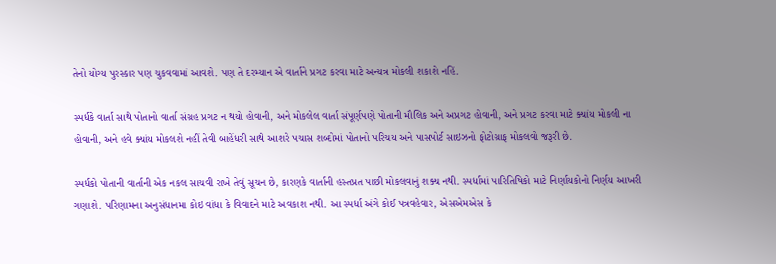તેનો યોગ્ય પુરસ્કાર પણ ચુકવવામાં આવશે. પણ તે દરમ્યાન એ વાર્તાને પ્રગટ કરવા માટે અન્યત્ર મોકલી શકાશે નહિં.

સ્પર્ધકે વાર્તા સાથે પોતાનો વાર્તા સંગ્રહ પ્રગટ ન થયો હોવાની, અને મોકલેલ વાર્તા સંપૂર્ણપણે પોતાની મૌલિક અને અપ્રગટ હોવાની, અને પ્રગટ કરવા માટે ક્યાંય મોકલી ના હોવાની, અને હવે ક્યાંય મોકલશે નહીં તેવી બાહેંધરી સાથે આશરે પચાસ શબ્દોમાં પોતાનો પરિચય અને પાસપોર્ટ સાઇઝનો ફોટોગ્રાફ મોકલવો જરૂરી છે.

સ્પર્ધકો પોતાની વાર્તાની એક નકલ સાચવી રાખે તેવું સૂચન છે, કારણકે વાર્તાની હસ્તપ્રત પાછી મોકલવાનું શક્ય નથી. સ્પર્ધામાં પારિતિષિકો માટે નિર્ણાયકોનો નિર્ણય આખરી ગણાશે. પરિણામના અનુસંધાનમા કોઇ વાંધા કે વિવાદને માટે અવકાશ નથી. આ સ્પર્ધા અંગે કોઈ પત્રવહેવાર, એસએમએસ કે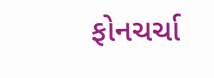ફોનચર્ચા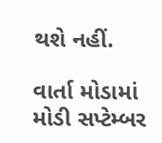થશે નહીં.

વાર્તા મોડામાં મોડી સપ્ટેમ્બર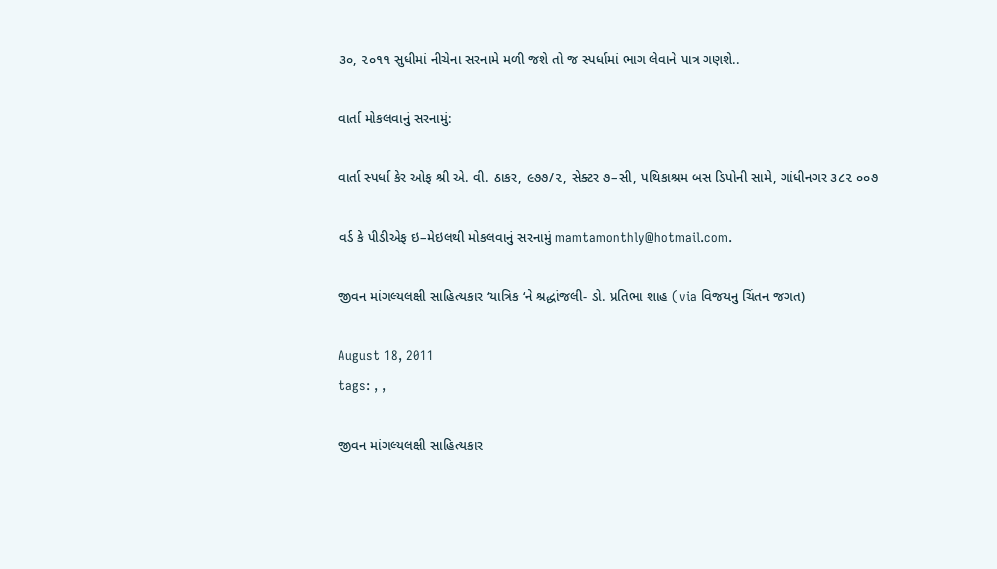૩૦, ૨૦૧૧ સુધીમાં નીચેના સરનામે મળી જશે તો જ સ્પર્ધામાં ભાગ લેવાને પાત્ર ગણશે..

વાર્તા મોકલવાનું સરનામું:

વાર્તા સ્પર્ધા કેર ઓફ શ્રી એ. વી. ઠાકર, ૯૭૭/૨, સેક્ટર ૭–સી, પથિકાશ્રમ બસ ડિપોની સામે, ગાંધીનગર ૩૮૨ ૦૦૭

વર્ડ કે પીડીએફ ઇ–મેઇલથી મોકલવાનું સરનામું mamtamonthly@hotmail.com.

જીવન માંગલ્યલક્ષી સાહિત્યકાર ‘યાત્રિક ‘ને શ્રદ્ધાંજલી- ડો. પ્રતિભા શાહ (via વિજયનુ ચિંતન જગત)

August 18, 2011
tags: , ,

જીવન માંગલ્યલક્ષી સાહિત્યકાર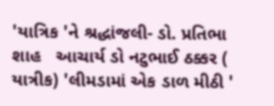'યાત્રિક 'ને શ્રદ્ધાંજલી- ડો. પ્રતિભા શાહ   આચાર્ય ડો નટુભાઈ ઠક્કર ( યાત્રીક) 'લીમડામાં એક ડાળ મીઠી '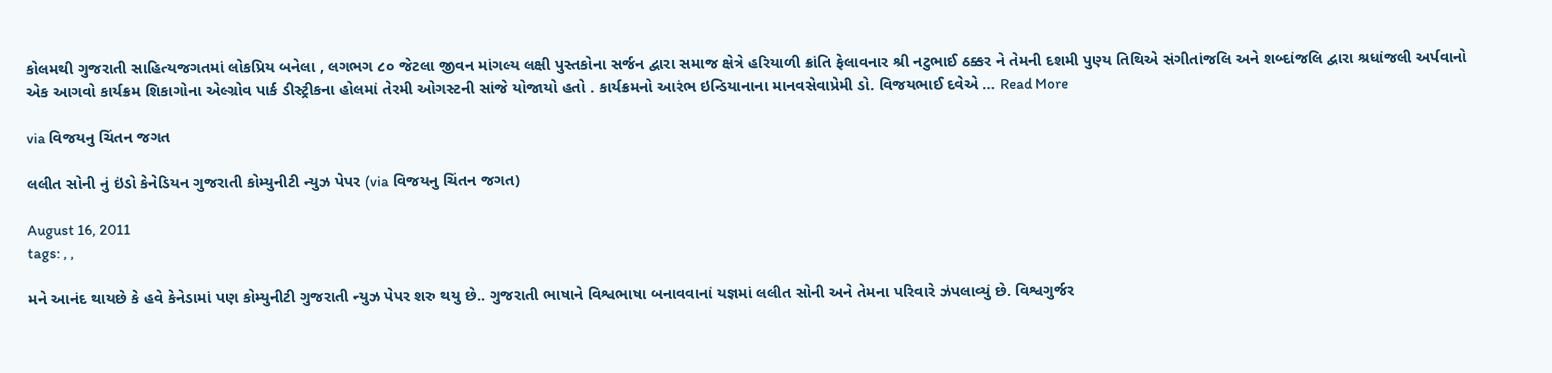કોલમથી ગુજરાતી સાહિત્યજગતમાં લોકપ્રિય બનેલા , લગભગ ૮૦ જેટલા જીવન માંગલ્ય લક્ષી પુસ્તકોના સર્જન દ્વારા સમાજ ક્ષેત્રે હરિયાળી ક્રાંતિ ફેલાવનાર શ્રી નટુભાઈ ઠક્કર ને તેમની દશમી પુણ્ય તિથિએ સંગીતાંજલિ અને શબ્દાંજલિ દ્વારા શ્રધાંજલી અર્પવાનો એક આગવો કાર્યક્રમ શિકાગોના એલ્ગ્રોવ પાર્ક ડીસ્ટ્રીકના હોલમાં તેરમી ઓગસ્ટની સાંજે યોજાયો હતો . કાર્યક્રમનો આરંભ ઇન્ડિયાનાના માનવસેવાપ્રેમી ડો. વિજયભાઈ દવેએ … Read More

via વિજયનુ ચિંતન જગત

લલીત સોની નું ઇંડો કેનેડિયન ગુજરાતી કોમ્યુનીટી ન્યુઝ પેપર (via વિજયનુ ચિંતન જગત)

August 16, 2011
tags: , ,

મને આનંદ થાયછે કે હવે કેનેડામાં પણ કોમ્યુનીટી ગુજરાતી ન્યુઝ પેપર શરુ થયુ છે.. ગુજરાતી ભાષાને વિશ્વભાષા બનાવવાનાં યજ્ઞમાં લલીત સોની અને તેમના પરિવારે ઝંપલાવ્યું છે. વિશ્વગુર્જર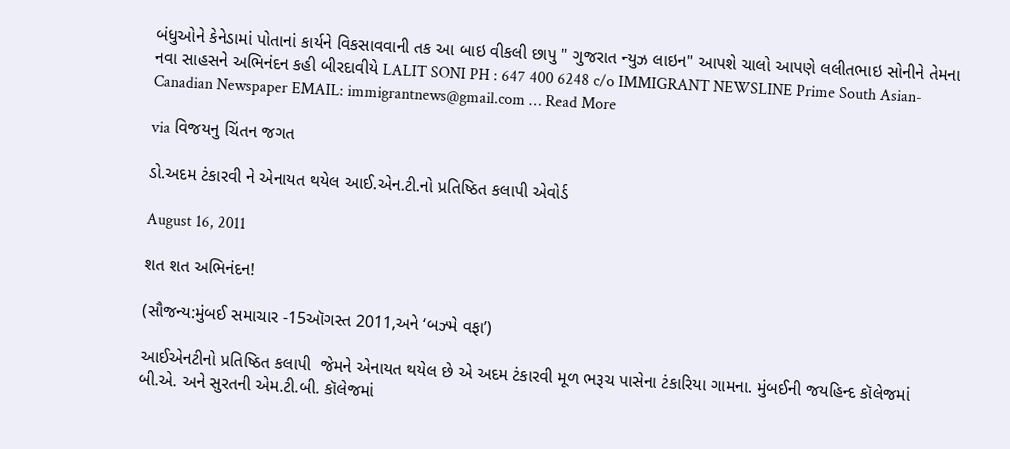બંધુઓને કેનેડામાં પોતાનાં કાર્યને વિકસાવવાની તક આ બાઇ વીકલી છાપુ " ગુજરાત ન્યુઝ લાઇન" આપશે ચાલો આપણે લલીતભાઇ સોનીને તેમના નવા સાહસને અભિનંદન કહી બીરદાવીયે LALIT SONI PH : 647 400 6248 c/o IMMIGRANT NEWSLINE Prime South Asian-Canadian Newspaper EMAIL: immigrantnews@gmail.com … Read More

via વિજયનુ ચિંતન જગત

ડો.અદમ ટંકારવી ને એનાયત થયેલ આઈ.એન.ટી.નો પ્રતિષ્ઠિત કલાપી એવોર્ડ

August 16, 2011

શત શત અભિનંદન!

(સૌજન્ય:મુંબઈ સમાચાર -15ઑગસ્ત 2011,અને ‘બઝ્મે વફા’)

આઈએનટીનો પ્રતિષ્ઠિત કલાપી  જેમને એનાયત થયેલ છે એ અદમ ટંકારવી મૂળ ભરૂચ પાસેના ટંકારિયા ગામના. મુંબઈની જયહિન્દ કૉલેજમાં બી.એ. અને સુરતની એમ.ટી.બી. કૉલેજમાં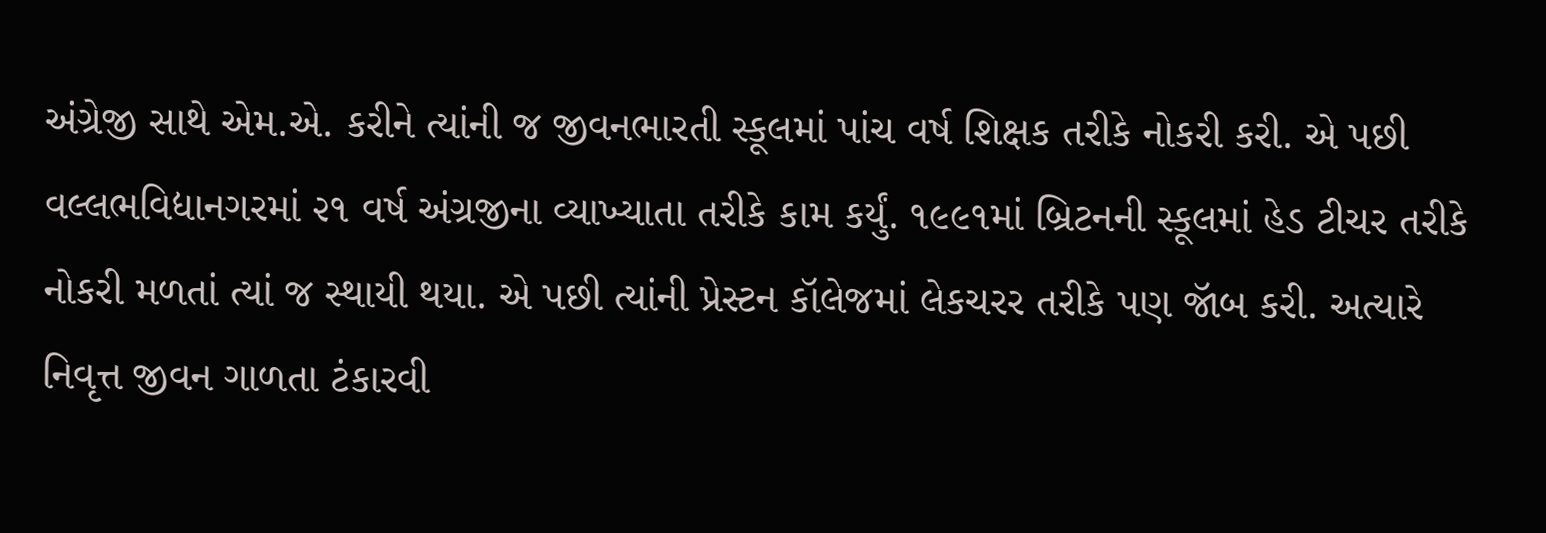અંગ્રેજી સાથે એમ.એ. કરીને ત્યાંની જ જીવનભારતી સ્કૂલમાં પાંચ વર્ષ શિક્ષક તરીકે નોકરી કરી. એ પછી વલ્લભવિદ્યાનગરમાં ૨૧ વર્ષ અંગ્રજીના વ્યાખ્યાતા તરીકે કામ કર્યું. ૧૯૯૧માં બ્રિટનની સ્કૂલમાં હેડ ટીચર તરીકે નોકરી મળતાં ત્યાં જ સ્થાયી થયા. એ પછી ત્યાંની પ્રેસ્ટન કૉલેજમાં લેકચરર તરીકે પણ જૉબ કરી. અત્યારે નિવૃત્ત જીવન ગાળતા ટંકારવી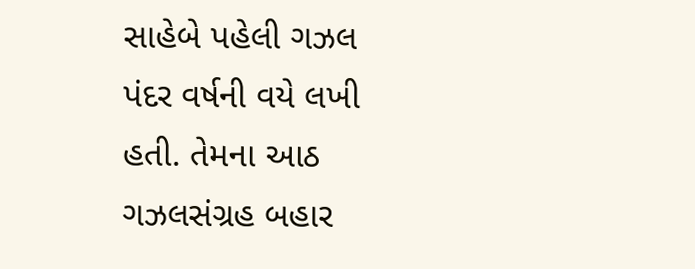સાહેબે પહેલી ગઝલ પંદર વર્ષની વયે લખી હતી. તેમના આઠ ગઝલસંગ્રહ બહાર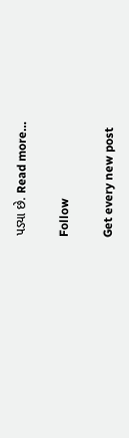પડ્યા છે. Read more…

Follow

Get every new post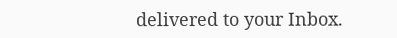delivered to your Inbox.